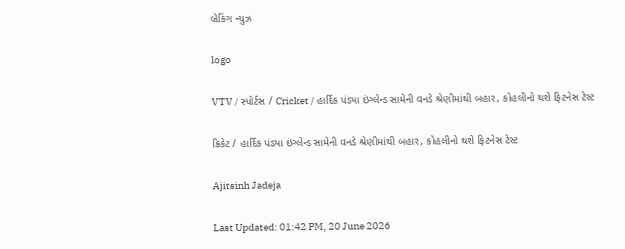બ્રેકિંગ ન્યુઝ

logo

VTV / સ્પોર્ટસ / Cricket / હાર્દિક પંડ્યા ઇંગ્લેન્ડ સામેની વનડે શ્રેણીમાંથી બહાર, કોહલીનો થશે ફિટનેસ ટેસ્ટ

ક્રિકેટ / હાર્દિક પંડ્યા ઇંગ્લેન્ડ સામેની વનડે શ્રેણીમાંથી બહાર, કોહલીનો થશે ફિટનેસ ટેસ્ટ

Ajitsinh Jadeja

Last Updated: 01:42 PM, 20 June 2026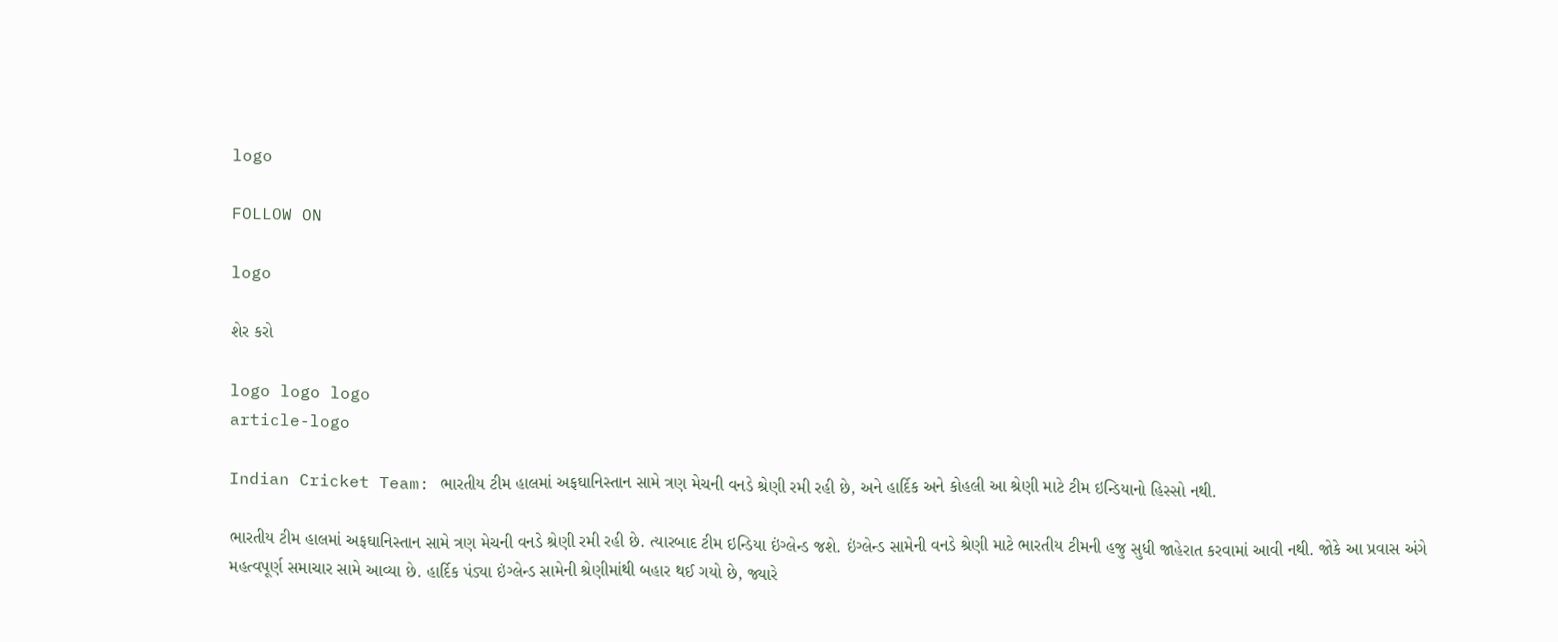logo

FOLLOW ON

logo

શેર કરો

logo logo logo
article-logo

Indian Cricket Team: ભારતીય ટીમ હાલમાં અફઘાનિસ્તાન સામે ત્રણ મેચની વનડે શ્રેણી રમી રહી છે, અને હાર્દિક અને કોહલી આ શ્રેણી માટે ટીમ ઇન્ડિયાનો હિસ્સો નથી.

ભારતીય ટીમ હાલમાં અફઘાનિસ્તાન સામે ત્રણ મેચની વનડે શ્રેણી રમી રહી છે. ત્યારબાદ ટીમ ઇન્ડિયા ઇંગ્લેન્ડ જશે. ઇંગ્લેન્ડ સામેની વનડે શ્રેણી માટે ભારતીય ટીમની હજુ સુધી જાહેરાત કરવામાં આવી નથી. જોકે આ પ્રવાસ અંગે મહત્વપૂર્ણ સમાચાર સામે આવ્યા છે. હાર્દિક પંડ્યા ઇંગ્લેન્ડ સામેની શ્રેણીમાંથી બહાર થઈ ગયો છે, જ્યારે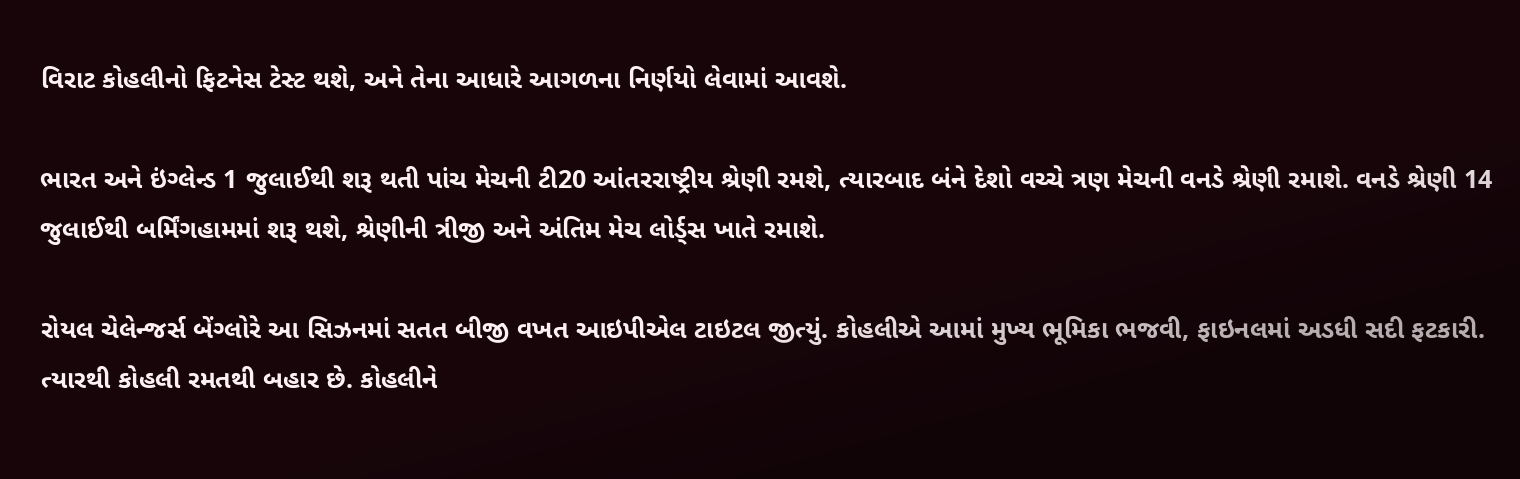વિરાટ કોહલીનો ફિટનેસ ટેસ્ટ થશે, અને તેના આધારે આગળના નિર્ણયો લેવામાં આવશે.

ભારત અને ઇંગ્લેન્ડ 1 જુલાઈથી શરૂ થતી પાંચ મેચની ટી20 આંતરરાષ્ટ્રીય શ્રેણી રમશે, ત્યારબાદ બંને દેશો વચ્ચે ત્રણ મેચની વનડે શ્રેણી રમાશે. વનડે શ્રેણી 14 જુલાઈથી બર્મિંગહામમાં શરૂ થશે, શ્રેણીની ત્રીજી અને અંતિમ મેચ લોર્ડ્સ ખાતે રમાશે.

રોયલ ચેલેન્જર્સ બેંગ્લોરે આ સિઝનમાં સતત બીજી વખત આઇપીએલ ટાઇટલ જીત્યું. કોહલીએ આમાં મુખ્ય ભૂમિકા ભજવી, ફાઇનલમાં અડધી સદી ફટકારી. ત્યારથી કોહલી રમતથી બહાર છે. કોહલીને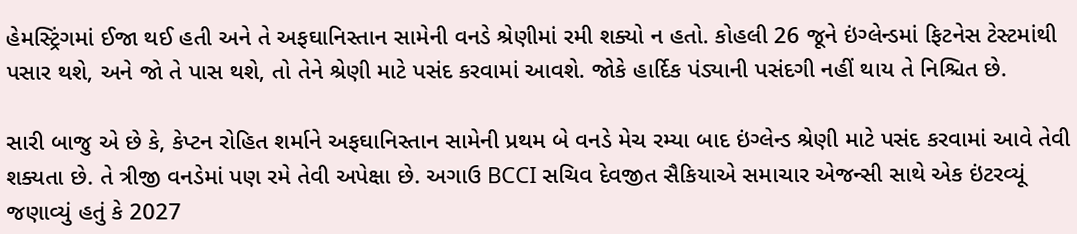હેમસ્ટ્રિંગમાં ઈજા થઈ હતી અને તે અફઘાનિસ્તાન સામેની વનડે શ્રેણીમાં રમી શક્યો ન હતો. કોહલી 26 જૂને ઇંગ્લેન્ડમાં ફિટનેસ ટેસ્ટમાંથી પસાર થશે, અને જો તે પાસ થશે, તો તેને શ્રેણી માટે પસંદ કરવામાં આવશે. જોકે હાર્દિક પંડ્યાની પસંદગી નહીં થાય તે નિશ્ચિત છે.

સારી બાજુ એ છે કે, કેપ્ટન રોહિત શર્માને અફઘાનિસ્તાન સામેની પ્રથમ બે વનડે મેચ રમ્યા બાદ ઇંગ્લેન્ડ શ્રેણી માટે પસંદ કરવામાં આવે તેવી શક્યતા છે. તે ત્રીજી વનડેમાં પણ રમે તેવી અપેક્ષા છે. અગાઉ BCCI સચિવ દેવજીત સૈકિયાએ સમાચાર એજન્સી સાથે એક ઇંટરવ્યૂં જણાવ્યું હતું કે 2027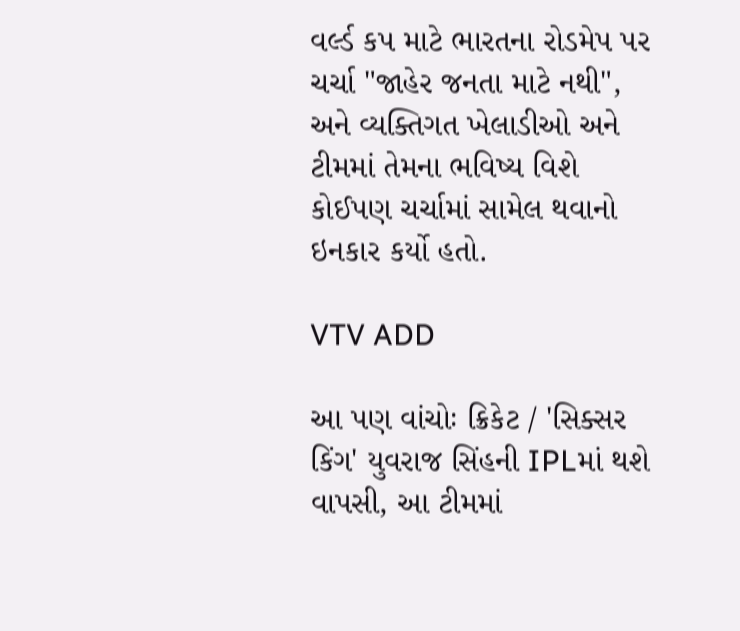વર્લ્ડ કપ માટે ભારતના રોડમેપ પર ચર્ચા "જાહેર જનતા માટે નથી", અને વ્યક્તિગત ખેલાડીઓ અને ટીમમાં તેમના ભવિષ્ય વિશે કોઈપણ ચર્ચામાં સામેલ થવાનો ઇનકાર કર્યો હતો.

VTV ADD

આ પણ વાંચોઃ ક્રિકેટ / 'સિક્સર કિંગ' યુવરાજ સિંહની IPLમાં થશે વાપસી, આ ટીમમાં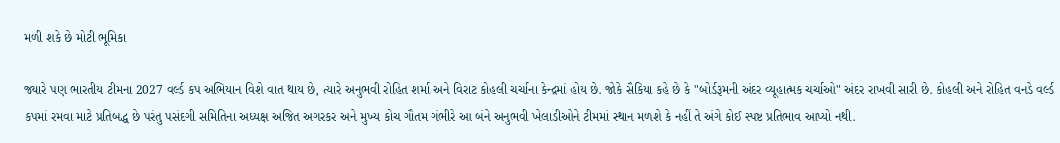મળી શકે છે મોટી ભૂમિકા

જ્યારે પણ ભારતીય ટીમના 2027 વર્લ્ડ કપ અભિયાન વિશે વાત થાય છે, ત્યારે અનુભવી રોહિત શર્મા અને વિરાટ કોહલી ચર્ચાના કેન્દ્રમાં હોય છે. જોકે સૈકિયા કહે છે કે "બોર્ડરૂમની અંદર વ્યૂહાત્મક ચર્ચાઓ" અંદર રાખવી સારી છે. કોહલી અને રોહિત વનડે વર્લ્ડ કપમાં રમવા માટે પ્રતિબદ્ધ છે પરંતુ પસંદગી સમિતિના અધ્યક્ષ અજિત અગરકર અને મુખ્ય કોચ ગૌતમ ગંભીરે આ બંને અનુભવી ખેલાડીઓને ટીમમાં સ્થાન મળશે કે નહીં તે અંગે કોઈ સ્પષ્ટ પ્રતિભાવ આપ્યો નથી.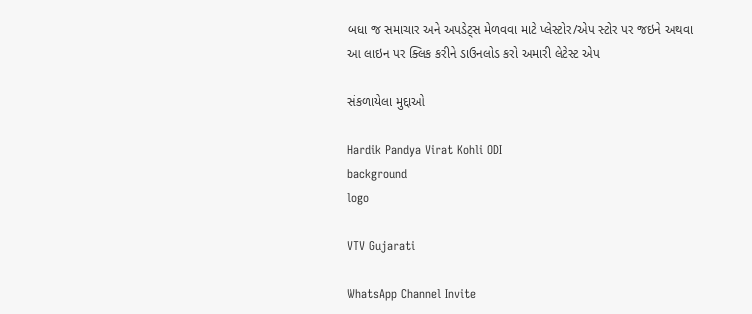બધા જ સમાચાર અને અપડેટ્સ મેળવવા માટે પ્લેસ્ટોર/એપ સ્ટોર પર જઇને અથવા આ લાઇન પર ક્લિક કરીને ડાઉનલોડ કરો અમારી લેટેસ્ટ એપ

સંકળાયેલા મુદ્દાઓ

Hardik Pandya Virat Kohli ODI
background
logo

VTV Gujarati

WhatsApp Channel Invite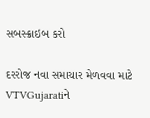સબસ્ક્રાઇબ કરો

દરરોજ નવા સમાચાર મેળવવા માટે VTVGujaratiને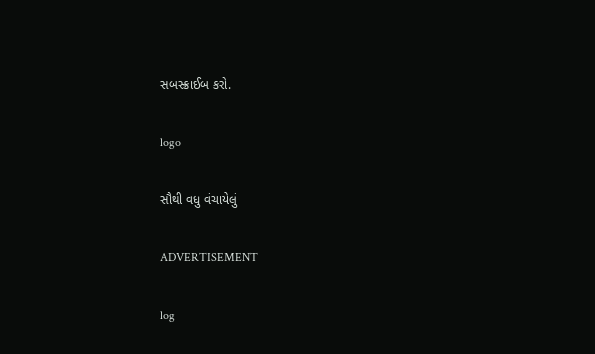સબસ્ક્રાઈબ કરો.

logo

સૌથી વધુ વંચાયેલું

ADVERTISEMENT

log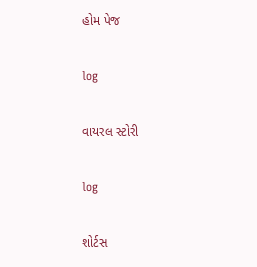હોમ પેજ

log

વાયરલ સ્ટોરી

log

શોર્ટસ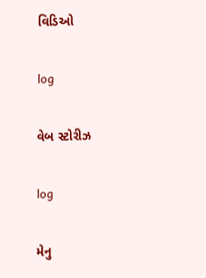વિડિઓ

log

વેબ સ્ટોરીઝ

log

મેનુ